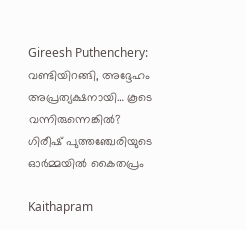Gireesh Puthenchery: വണ്ടിയിറങ്ങി, അദ്ദേഹം അപ്രത്യക്ഷനായി… കൂടെ വന്നിരുന്നെങ്കിൽ? ഗിരീഷ് പുത്തഞ്ചേരിയുടെ ഓർമ്മയിൽ കൈതപ്രം

Kaithapram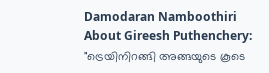Damodaran Namboothiri About Gireesh Puthenchery: "ട്രെയിനിറങ്ങി അങ്ങയുടെ കൂടെ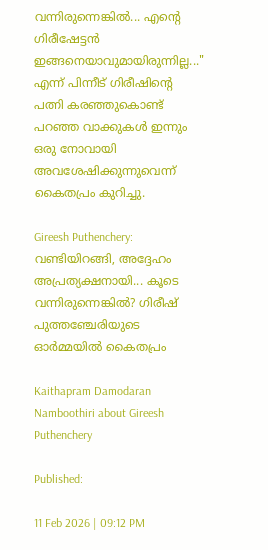വന്നിരുന്നെങ്കിൽ... എന്റെ ഗിരീഷേട്ടൻ ഇങ്ങനെയാവുമായിരുന്നില്ല..." എന്ന് പിന്നീട് ഗിരീഷിന്റെ പത്നി കരഞ്ഞുകൊണ്ട് പറഞ്ഞ വാക്കുകൾ ഇന്നും ഒരു നോവായി അവശേഷിക്കുന്നുവെന്ന് കൈതപ്രം കുറിച്ചു.

Gireesh Puthenchery: വണ്ടിയിറങ്ങി, അദ്ദേഹം അപ്രത്യക്ഷനായി... കൂടെ വന്നിരുന്നെങ്കിൽ? ഗിരീഷ് പുത്തഞ്ചേരിയുടെ ഓർമ്മയിൽ കൈതപ്രം

Kaithapram Damodaran Namboothiri about Gireesh Puthenchery

Published:

11 Feb 2026 | 09:12 PM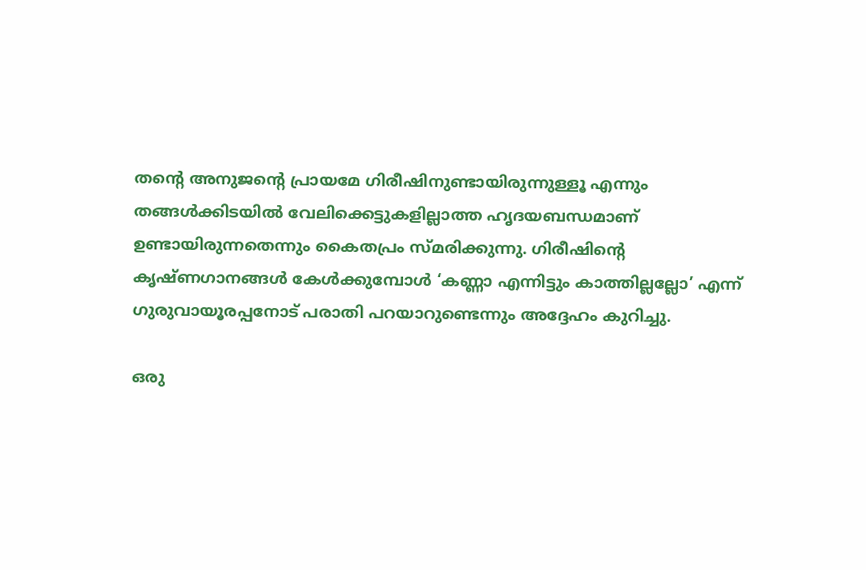തന്റെ അനുജന്റെ പ്രായമേ ഗിരീഷിനുണ്ടായിരുന്നുള്ളൂ എന്നും തങ്ങൾക്കിടയിൽ വേലിക്കെട്ടുകളില്ലാത്ത ഹൃദയബന്ധമാണ് ഉണ്ടായിരുന്നതെന്നും കൈതപ്രം സ്മരിക്കുന്നു. ഗിരീഷിന്റെ കൃഷ്ണഗാനങ്ങൾ കേൾക്കുമ്പോൾ ‘കണ്ണാ എന്നിട്ടും കാത്തില്ലല്ലോ’ എന്ന് ഗുരുവായൂരപ്പനോട് പരാതി പറയാറുണ്ടെന്നും അദ്ദേഹം കുറിച്ചു.

ഒരു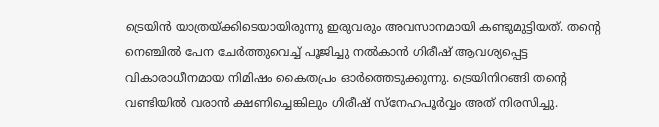ട്രെയിൻ യാത്രയ്ക്കിടെയായിരുന്നു ഇരുവരും അവസാനമായി കണ്ടുമുട്ടിയത്. തന്റെ നെഞ്ചിൽ പേന ചേർത്തുവെച്ച് പൂജിച്ചു നൽകാൻ ഗിരീഷ് ആവശ്യപ്പെട്ട വികാരാധീനമായ നിമിഷം കൈതപ്രം ഓർത്തെടുക്കുന്നു. ട്രെയിനിറങ്ങി തന്റെ വണ്ടിയിൽ വരാൻ ക്ഷണിച്ചെങ്കിലും ഗിരീഷ് സ്നേഹപൂർവ്വം അത് നിരസിച്ചു.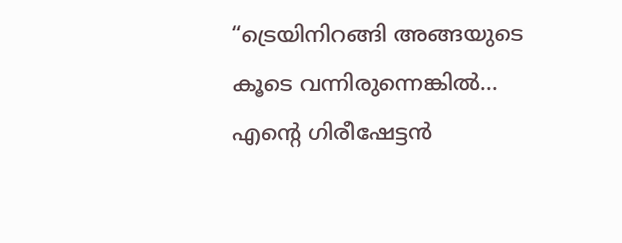“ട്രെയിനിറങ്ങി അങ്ങയുടെ കൂടെ വന്നിരുന്നെങ്കിൽ… എന്റെ ഗിരീഷേട്ടൻ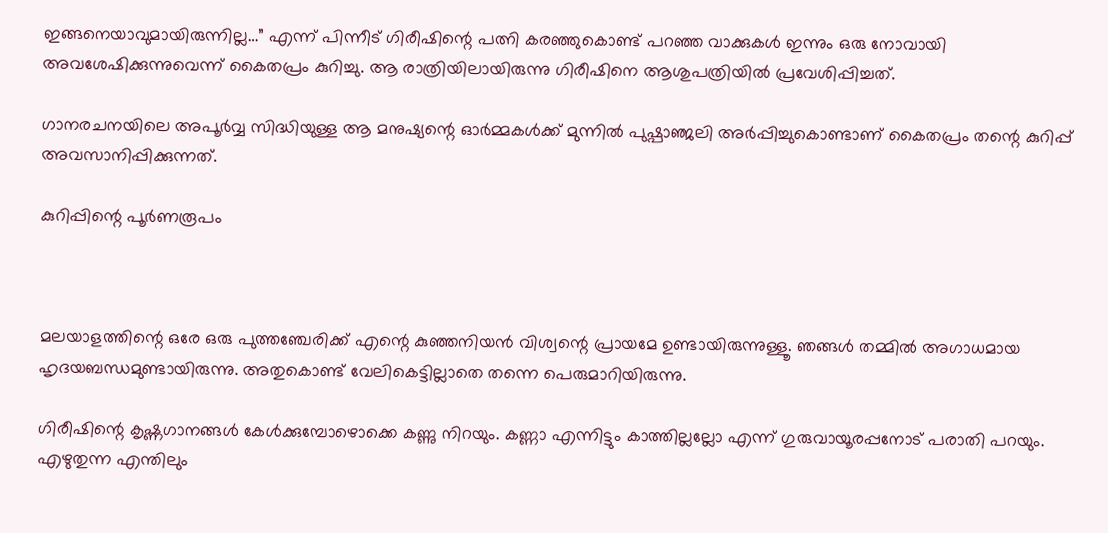ഇങ്ങനെയാവുമായിരുന്നില്ല…” എന്ന് പിന്നീട് ഗിരീഷിന്റെ പത്നി കരഞ്ഞുകൊണ്ട് പറഞ്ഞ വാക്കുകൾ ഇന്നും ഒരു നോവായി അവശേഷിക്കുന്നുവെന്ന് കൈതപ്രം കുറിച്ചു. ആ രാത്രിയിലായിരുന്നു ഗിരീഷിനെ ആശുപത്രിയിൽ പ്രവേശിപ്പിച്ചത്.

ഗാനരചനയിലെ അപൂർവ്വ സിദ്ധിയുള്ള ആ മനുഷ്യന്റെ ഓർമ്മകൾക്ക് മുന്നിൽ പുഷ്പാഞ്ജലി അർപ്പിച്ചുകൊണ്ടാണ് കൈതപ്രം തന്റെ കുറിപ്പ് അവസാനിപ്പിക്കുന്നത്.

കുറിപ്പിന്റെ പൂർണരൂപം



മലയാളത്തിന്റെ ഒരേ ഒരു പുത്തഞ്ചേരിക്ക് എന്റെ കുഞ്ഞനിയൻ വിശ്വന്റെ പ്രായമേ ഉണ്ടായിരുന്നുള്ളൂ. ഞങ്ങൾ തമ്മിൽ അഗാധമായ ഹൃദയബന്ധമുണ്ടായിരുന്നു. അതുകൊണ്ട് വേലികെട്ടില്ലാതെ തന്നെ പെരുമാറിയിരുന്നു.

ഗിരീഷിന്റെ കൃഷ്ണഗാനങ്ങൾ കേൾക്കുമ്പോഴൊക്കെ കണ്ണു നിറയും. കണ്ണാ എന്നിട്ടും കാത്തില്ലല്ലോ എന്ന് ഗുരുവായൂരപ്പനോട് പരാതി പറയും. എഴുതുന്ന എന്തിലും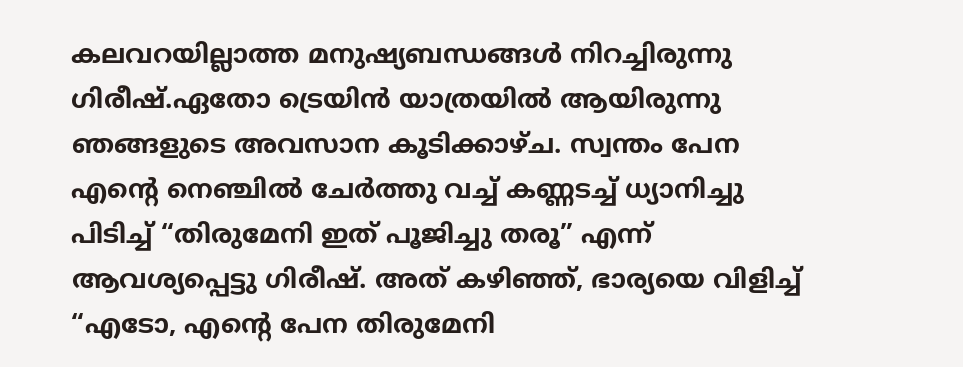കലവറയില്ലാത്ത മനുഷ്യബന്ധങ്ങൾ നിറച്ചിരുന്നു ഗിരീഷ്.ഏതോ ട്രെയിൻ യാത്രയിൽ ആയിരുന്നു ഞങ്ങളുടെ അവസാന കൂടിക്കാഴ്ച. സ്വന്തം പേന എന്റെ നെഞ്ചിൽ ചേർത്തു വച്ച് കണ്ണടച്ച് ധ്യാനിച്ചു പിടിച്ച് “തിരുമേനി ഇത് പൂജിച്ചു തരൂ” എന്ന് ആവശ്യപ്പെട്ടു ഗിരീഷ്. അത് കഴിഞ്ഞ്, ഭാര്യയെ വിളിച്ച് “എടോ, എന്റെ പേന തിരുമേനി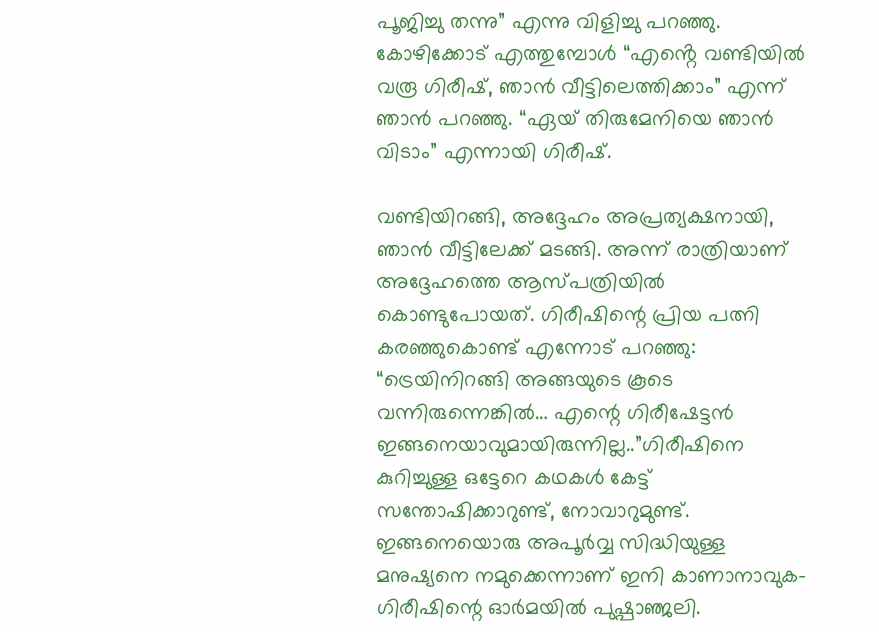പൂജിച്ചു തന്നു” എന്നു വിളിച്ചു പറഞ്ഞു.
കോഴിക്കോട് എത്തുമ്പോൾ “എൻ്റെ വണ്ടിയിൽ വരൂ ഗിരീഷ്, ഞാൻ വീട്ടിലെത്തിക്കാം” എന്ന് ഞാൻ പറഞ്ഞു. “ഏയ് തിരുമേനിയെ ഞാൻ വിടാം” എന്നായി ഗിരീഷ്.

വണ്ടിയിറങ്ങി, അദ്ദേഹം അപ്രത്യക്ഷനായി, ഞാൻ വീട്ടിലേക്ക് മടങ്ങി. അന്ന് രാത്രിയാണ് അദ്ദേഹത്തെ ആസ്പത്രിയിൽ കൊണ്ടുപോയത്. ഗിരീഷിന്റെ പ്രിയ പത്നി കരഞ്ഞുകൊണ്ട് എന്നോട് പറഞ്ഞു: “ട്രെയിനിറങ്ങി അങ്ങയുടെ കൂടെ വന്നിരുന്നെങ്കിൽ… എന്റെ ഗിരീഷേട്ടൻ ഇങ്ങനെയാവുമായിരുന്നില്ല..”ഗിരീഷിനെ കുറിച്ചുള്ള ഒട്ടേറെ കഥകൾ കേട്ട് സന്തോഷിക്കാറുണ്ട്, നോവാറുമുണ്ട്. ഇങ്ങനെയൊരു അപൂർവ്വ സിദ്ധിയുള്ള മനുഷ്യനെ നമുക്കെന്നാണ് ഇനി കാണാനാവുക- ഗിരീഷിന്റെ ഓർമയിൽ പുഷ്പാഞ്ജലി.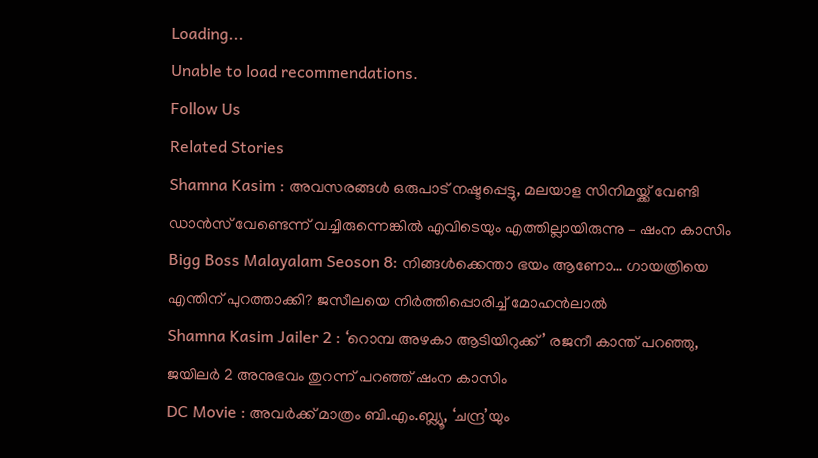Loading...
Unable to load recommendations.
Follow Us
Related Stories
Shamna Kasim : അവസരങ്ങൾ ഒരുപാട് നഷ്ടപ്പെട്ടു, മലയാള സിനിമയ്ക്ക് വേണ്ടി ഡാൻസ് വേണ്ടെന്ന് വച്ചിരുന്നെങ്കിൽ എവിടെയും എത്തില്ലായിരുന്നു – ഷംന കാസിം
Bigg Boss Malayalam Seoson 8: നിങ്ങൾക്കെന്താ ഭയം ആണോ… ഗായത്രിയെ എന്തിന് പുറത്താക്കി? ജസീലയെ നിർത്തിപ്പൊരിച്ച് മോഹൻലാൽ
Shamna Kasim Jailer 2 : ‘റൊമ്പ അഴകാ ആടിയിറുക്ക്’ രജനീ കാന്ത് പറഞ്ഞു, ജയിലർ 2 അനുഭവം തുറന്ന് പറഞ്ഞ് ഷംന കാസിം
DC Movie : അവർക്ക് മാത്രം ബി.എം.ബ്ല്യൂ, ‘ചന്ദ്ര’യും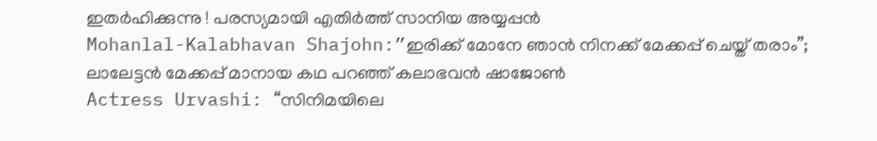ഇതർഹിക്കുന്നു ! പരസ്യമായി എതിർത്ത് സാനിയ അയ്യപ്പൻ
Mohanlal-Kalabhavan Shajohn:”ഇരിക്ക് മോനേ ഞാൻ നിനക്ക് മേക്കപ്പ് ചെയ്ത് തരാം”; ലാലേട്ടൻ മേക്കപ്പ് മാനായ കഥ പറഞ്ഞ് കലാഭവൻ ഷാജോൺ
Actress Urvashi: “സിനിമയിലെ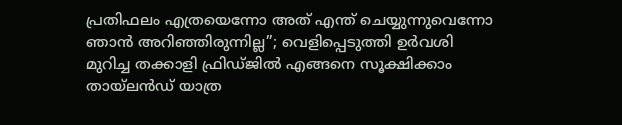പ്രതിഫലം എത്രയെന്നോ അത് എന്ത് ചെയ്യുന്നുവെന്നോ ഞാൻ അറിഞ്ഞിരുന്നില്ല”; വെളിപ്പെടുത്തി ഉർവശി
മുറിച്ച തക്കാളി ഫ്രിഡ്ജിൽ എങ്ങനെ സൂക്ഷിക്കാം
തായ്‌ലൻഡ് യാത്ര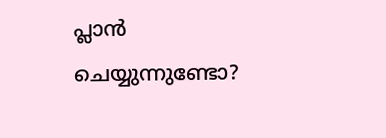പ്ലാൻ ചെയ്യുന്നുണ്ടോ?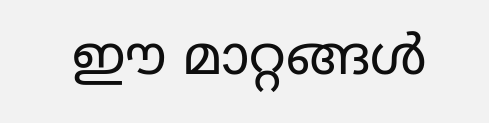ഈ മാറ്റങ്ങൾ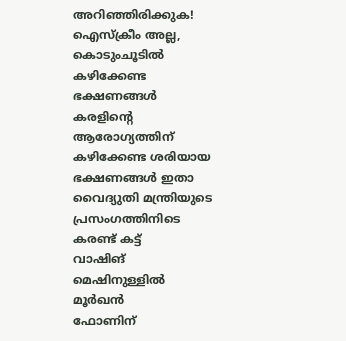അറിഞ്ഞിരിക്കുക!
ഐസ്ക്രീം അല്ല, കൊടുംചൂടിൽ കഴിക്കേണ്ട ഭക്ഷണങ്ങൾ
കരളിന്റെ ആരോഗ്യത്തിന് കഴിക്കേണ്ട ശരിയായ ഭക്ഷണങ്ങൾ ഇതാ
വൈദ്യുതി മന്ത്രിയുടെ പ്രസംഗത്തിനിടെ കരണ്ട് കട്ട്
വാഷിങ് മെഷിനുള്ളിൽ മൂർഖൻ
ഫോണിന്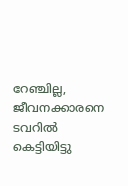റേഞ്ചില്ല, ജീവനക്കാരനെ ടവറിൽ കെട്ടിയിട്ടു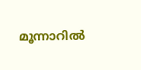മൂന്നാറിൽ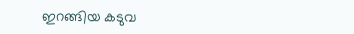ഇറങ്ങിയ കടുവ